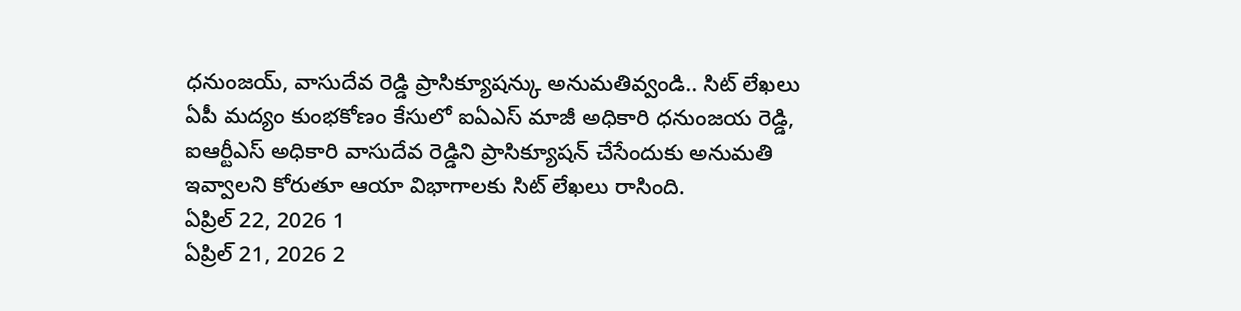ధనుంజయ్, వాసుదేవ రెడ్డి ప్రాసిక్యూషన్కు అనుమతివ్వండి.. సిట్ లేఖలు
ఏపీ మద్యం కుంభకోణం కేసులో ఐఏఎస్ మాజీ అధికారి ధనుంజయ రెడ్డి, ఐఆర్టీఎస్ అధికారి వాసుదేవ రెడ్డిని ప్రాసిక్యూషన్ చేసేందుకు అనుమతి ఇవ్వాలని కోరుతూ ఆయా విభాగాలకు సిట్ లేఖలు రాసింది.
ఏప్రిల్ 22, 2026 1
ఏప్రిల్ 21, 2026 2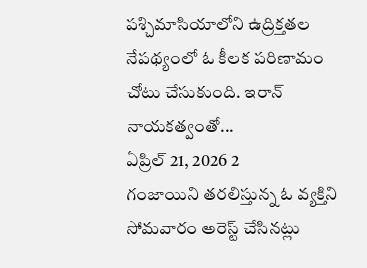పశ్చిమాసియాలోని ఉద్రిక్తతల నేపథ్యంలో ఓ కీలక పరిణామం చోటు చేసుకుంది. ఇరాన్ నాయకత్వంతో...
ఏప్రిల్ 21, 2026 2
గంజాయిని తరలిస్తున్న ఓ వ్యక్తిని సోమవారం అరెస్ట్ చేసినట్లు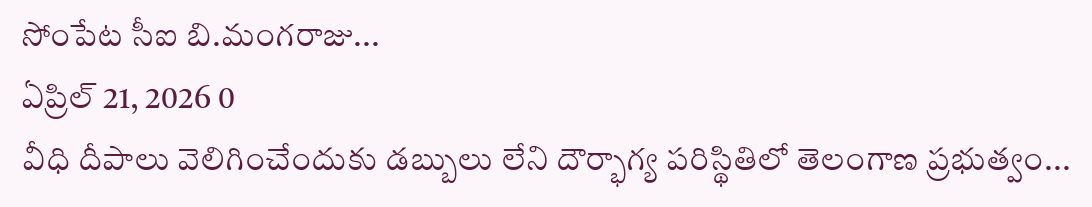సోంపేట సీఐ బి.మంగరాజు...
ఏప్రిల్ 21, 2026 0
వీధి దీపాలు వెలిగించేందుకు డబ్బులు లేని దౌర్భాగ్య పరిస్థితిలో తెలంగాణ ప్రభుత్వం...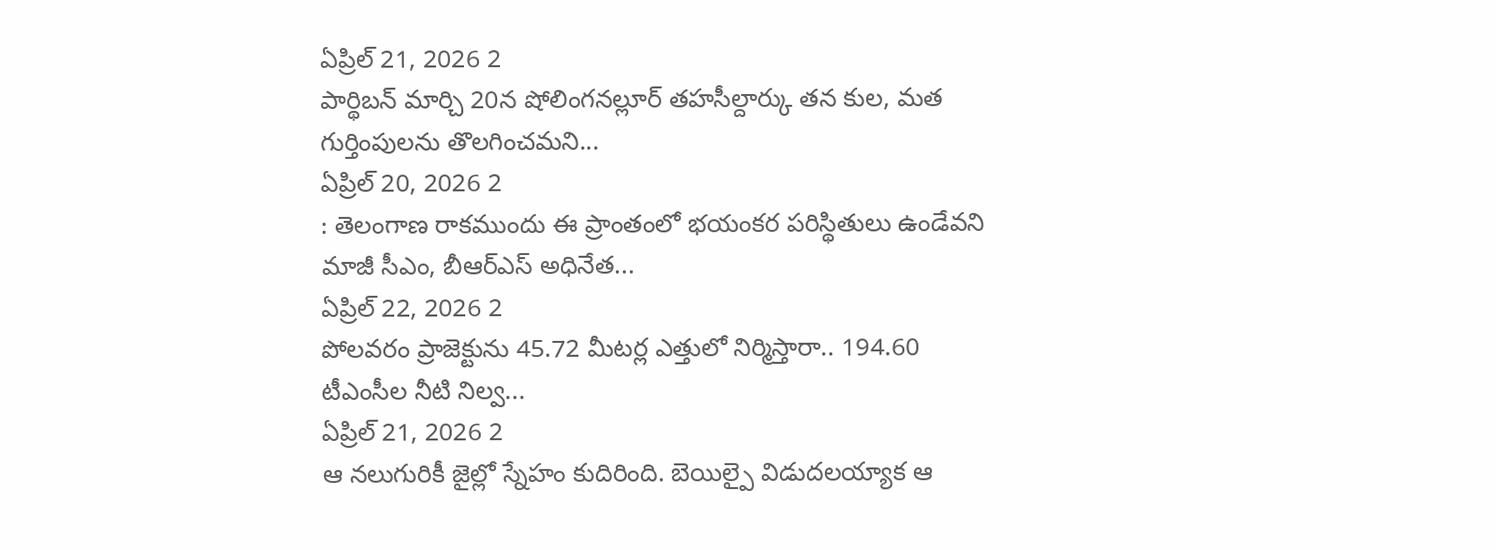ఏప్రిల్ 21, 2026 2
పార్థిబన్ మార్చి 20న షోలింగనల్లూర్ తహసీల్దార్కు తన కుల, మత గుర్తింపులను తొలగించమని...
ఏప్రిల్ 20, 2026 2
: తెలంగాణ రాకముందు ఈ ప్రాంతంలో భయంకర పరిస్థితులు ఉండేవని మాజీ సీఎం, బీఆర్ఎస్ అధినేత...
ఏప్రిల్ 22, 2026 2
పోలవరం ప్రాజెక్టును 45.72 మీటర్ల ఎత్తులో నిర్మిస్తారా.. 194.60 టీఎంసీల నీటి నిల్వ...
ఏప్రిల్ 21, 2026 2
ఆ నలుగురికీ జైల్లో స్నేహం కుదిరింది. బెయిల్పై విడుదలయ్యాక ఆ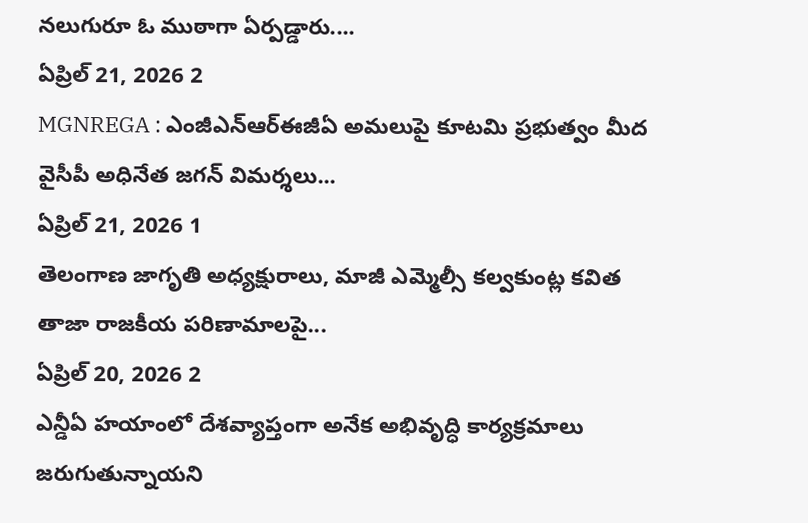నలుగురూ ఓ ముఠాగా ఏర్పడ్డారు....
ఏప్రిల్ 21, 2026 2
MGNREGA : ఎంజీఎన్ఆర్ఈజీఏ అమలుపై కూటమి ప్రభుత్వం మీద వైసీపీ అధినేత జగన్ విమర్శలు...
ఏప్రిల్ 21, 2026 1
తెలంగాణ జాగృతి అధ్యక్షురాలు, మాజీ ఎమ్మెల్సీ కల్వకుంట్ల కవిత తాజా రాజకీయ పరిణామాలపై...
ఏప్రిల్ 20, 2026 2
ఎన్డీఏ హయాంలో దేశవ్యాప్తంగా అనేక అభివృద్ధి కార్యక్రమాలు జరుగుతున్నాయని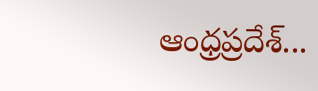ఆంధ్రప్రదేశ్...